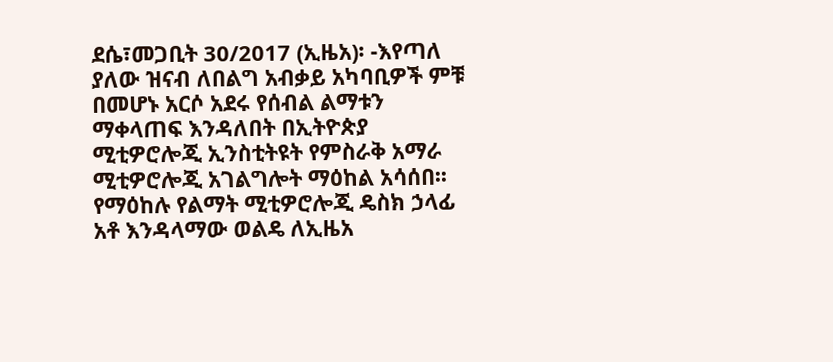ደሴ፣መጋቢት 30/2017 (ኢዜአ)፡ -እየጣለ ያለው ዝናብ ለበልግ አብቃይ አካባቢዎች ምቹ በመሆኑ አርሶ አደሩ የሰብል ልማቱን ማቀላጠፍ እንዳለበት በኢትዮጵያ ሚቲዎሮሎጂ ኢንስቲትዩት የምስራቅ አማራ ሚቲዎሮሎጂ አገልግሎት ማዕከል አሳሰበ፡፡
የማዕከሉ የልማት ሚቲዎሮሎጂ ዴስክ ኃላፊ አቶ እንዳላማው ወልዴ ለኢዜአ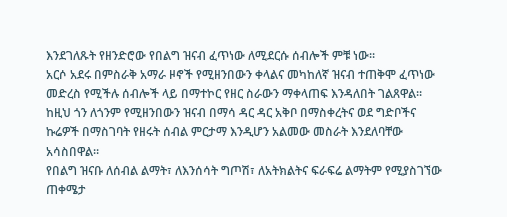እንደገለጹት የዘንድሮው የበልግ ዝናብ ፈጥነው ለሚደርሱ ሰብሎች ምቹ ነው።
አርሶ አደሩ በምስራቅ አማራ ዞኖች የሚዘንበውን ቀላልና መካከለኛ ዝናብ ተጠቅሞ ፈጥነው መድረስ የሚችሉ ሰብሎች ላይ በማተኮር የዘር ስራውን ማቀላጠፍ እንዳለበት ገልጸዋል።
ከዚህ ጎን ለጎንም የሚዘንበውን ዝናብ በማሳ ዳር ዳር አቅቦ በማስቀረትና ወደ ግድቦችና ኩሬዎች በማስገባት የዘሩት ሰብል ምርታማ እንዲሆን አልመው መስራት እንደለባቸው አሳስበዋል።
የበልግ ዝናቡ ለሰብል ልማት፣ ለእንሰሳት ግጦሽ፣ ለአትክልትና ፍራፍሬ ልማትም የሚያስገኘው ጠቀሜታ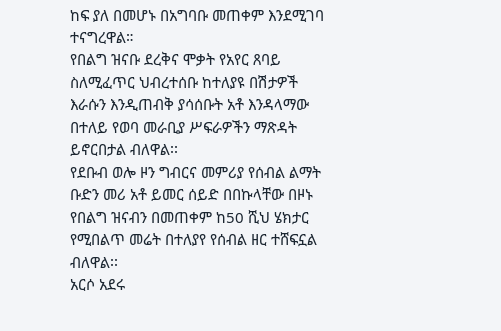ከፍ ያለ በመሆኑ በአግባቡ መጠቀም እንደሚገባ ተናግረዋል።
የበልግ ዝናቡ ደረቅና ሞቃት የአየር ጸባይ ስለሚፈጥር ህብረተሰቡ ከተለያዩ በሽታዎች እራሱን እንዲጠብቅ ያሳሰቡት አቶ እንዳላማው በተለይ የወባ መራቢያ ሥፍራዎችን ማጽዳት ይኖርበታል ብለዋል፡፡
የደቡብ ወሎ ዞን ግብርና መምሪያ የሰብል ልማት ቡድን መሪ አቶ ይመር ሰይድ በበኩላቸው በዞኑ የበልግ ዝናብን በመጠቀም ከ50 ሺህ ሄክታር የሚበልጥ መሬት በተለያየ የሰብል ዘር ተሸፍኗል ብለዋል፡፡
አርሶ አደሩ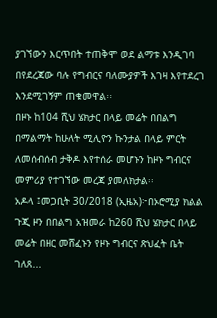ያገኘውን እርጥበት ተጠቅሞ ወደ ልማቱ እንዲገባ በየደረጃው ባሉ የግብርና ባለሙያዎች እገዛ እየተደረገ እንደሚገኝም ጠቁመዋል፡፡
በዞኑ ከ104 ሺህ ሄክታር በላይ መሬት በበልግ በማልማት ከሁለት ሚሊዮን ኩንታል በላይ ምርት ለመሰብሰብ ታቅዶ እየተሰራ መሆኑን ከዞኑ ግብርና መምሪያ የተገኘው መረጃ ያመለክታል፡፡
አዶላ ፤መጋቢት 30/2018 (ኢዜአ)፦በኦሮሚያ ክልል ጉጂ ዞን በበልግ አዝመራ ከ260 ሺህ ሄክታር በላይ መሬት በዘር መሸፈኑን የዞኑ ግብርና ጽህፈት ቤት ገለጸ...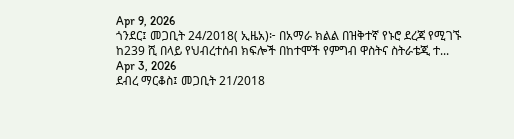Apr 9, 2026
ጎንደር፤ መጋቢት 24/2018( ኢዜአ)፦ በአማራ ክልል በዝቅተኛ የኑሮ ደረጃ የሚገኙ ከ239 ሺ በላይ የህብረተሰብ ክፍሎች በከተሞች የምግብ ዋስትና ስትራቴጂ ተ...
Apr 3, 2026
ደብረ ማርቆስ፤ መጋቢት 21/2018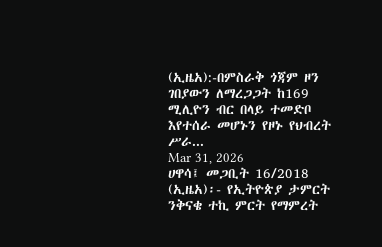(ኢዜአ):-በምስራቅ ጎጃም ዞን ገበያውን ለማረጋጋት ከ169 ሚሊዮን ብር በላይ ተመድቦ እየተሰራ መሆኑን የዞኑ የህብረት ሥራ...
Mar 31, 2026
ሀዋሳ፤ መጋቢት 16/2018 (ኢዜአ)፡- የኢትዮጵያ ታምርት ንቅናቄ ተኪ ምርት የማምረት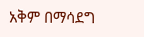አቅም በማሳደግ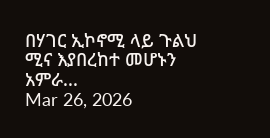በሃገር ኢኮኖሚ ላይ ጉልህ ሚና እያበረከተ መሆኑን አምራ...
Mar 26, 2026